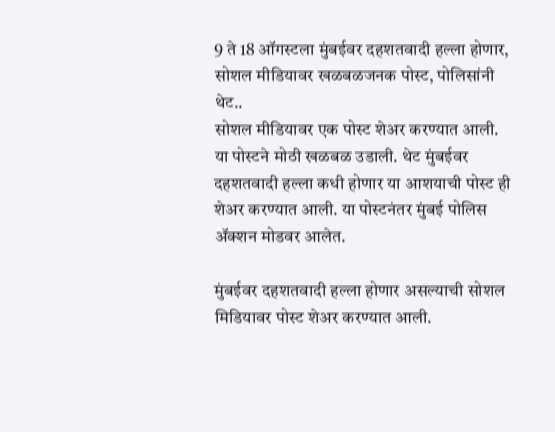9 ते 18 ऑगस्टला मुंबईवर दहशतवादी हल्ला होणार, सोशल मीडियावर खळबळजनक पोस्ट, पोलिसांनी थेट..
सोशल मीडियावर एक पोस्ट शेअर करण्यात आली. या पोस्टने मोठी खळबळ उडाली. थेट मुंबईवर दहशतवादी हल्ला कधी होणार या आशयाची पोस्ट ही शेअर करण्यात आली. या पोस्टनंतर मुंबई पोलिस ॲक्शन मोडवर आलेत.

मुंबईवर दहशतवादी हल्ला होणार असल्याची सोशल मिडियावर पोस्ट शेअर करण्यात आली.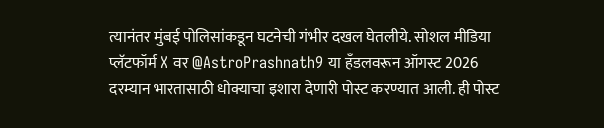त्यानंतर मुंबई पोलिसांकडून घटनेची गंभीर दखल घेतलीये. सोशल मीडिया प्लॅटफॉर्म X वर @AstroPrashnath9 या हँडलवरून ऑगस्ट 2026 दरम्यान भारतासाठी धोक्याचा इशारा देणारी पोस्ट करण्यात आली. ही पोस्ट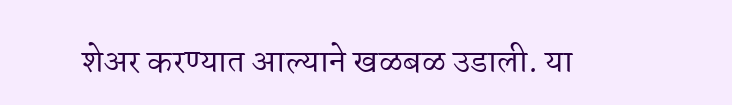शेअर करण्यात आल्याने खळबळ उडाली. या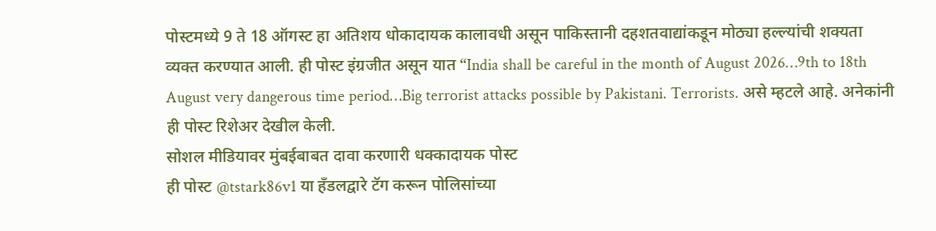पोस्टमध्ये 9 ते 18 ऑगस्ट हा अतिशय धोकादायक कालावधी असून पाकिस्तानी दहशतवाद्यांकडून मोठ्या हल्ल्यांची शक्यता व्यक्त करण्यात आली. ही पोस्ट इंग्रजीत असून यात “India shall be careful in the month of August 2026…9th to 18th August very dangerous time period…Big terrorist attacks possible by Pakistani. Terrorists. असे म्हटले आहे. अनेकांनी ही पोस्ट रिशेअर देखील केली.
सोशल मीडियावर मुंबईबाबत दावा करणारी धक्कादायक पोस्ट
ही पोस्ट @tstark86v1 या हँडलद्वारे टॅग करून पोलिसांच्या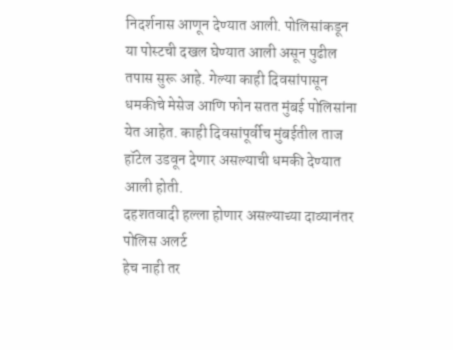निदर्शनास आणून देण्यात आली. पोलिसांकडून या पोस्टची दखल घेण्यात आली असून पुढील तपास सुरू आहे. गेल्या काही दिवसांपासून धमकीचे मेसेज आणि फोन सतत मुंबई पोलिसांना येत आहेत. काही दिवसांपूर्वीच मुंबईतील ताज हॉटेल उडवून देणार असल्याची धमकी देण्यात आली होती.
दहशतवादी हल्ला होणार असल्याच्या दाव्यानंतर पोलिस अलर्ट
हेच नाही तर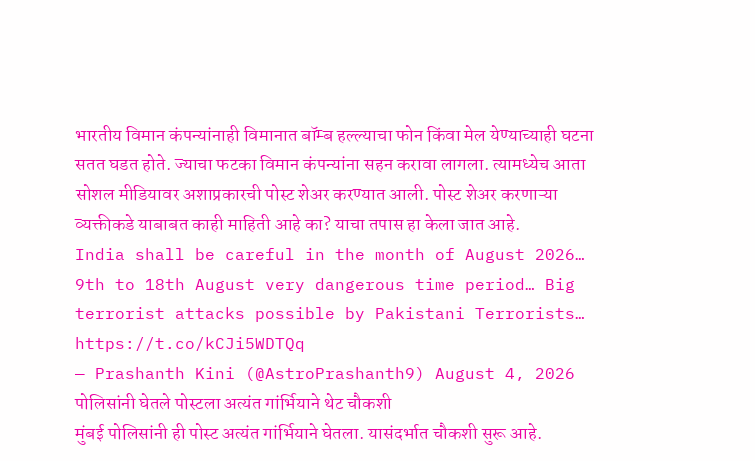भारतीय विमान कंपन्यांनाही विमानात बॉम्ब हल्ल्याचा फोन किंवा मेल येण्याच्याही घटना सतत घडत होते. ज्याचा फटका विमान कंपन्यांना सहन करावा लागला. त्यामध्येच आता सोशल मीडियावर अशाप्रकारची पोस्ट शेअर करण्यात आली. पोस्ट शेअर करणाऱ्या व्यक्तीकडे याबाबत काही माहिती आहे का? याचा तपास हा केला जात आहे.
India shall be careful in the month of August 2026… 9th to 18th August very dangerous time period… Big terrorist attacks possible by Pakistani Terrorists… https://t.co/kCJi5WDTQq
— Prashanth Kini (@AstroPrashanth9) August 4, 2026
पोलिसांनी घेतले पोस्टला अत्यंत गांर्भियाने थेट चौकशी
मुंबई पोलिसांनी ही पोस्ट अत्यंत गांर्भियाने घेतला. यासंदर्भात चौकशी सुरू आहे.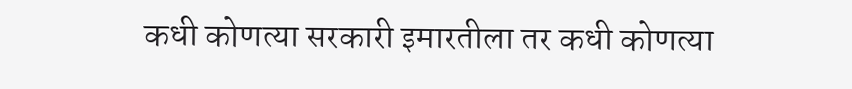कधी कोणत्या सरकारी इमारतीला तर कधी कोणत्या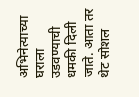अभिनेत्याच्या घराला उडवण्याची धमकी दिली जाते. आता तर थेट सोशल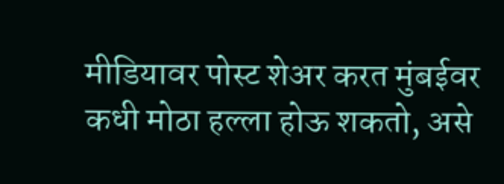मीडियावर पोस्ट शेअर करत मुंबईवर कधी मोठा हल्ला होऊ शकतो, असे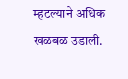म्हटल्याने अधिक खळबळ उडाली.